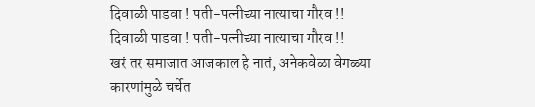दिवाळी पाडवा ! पती-पत्नीच्या नात्याचा गौरव !!
दिवाळी पाडवा ! पती-पत्नीच्या नात्याचा गौरव !!
खरं तर समाजात आजकाल हे नातं, अनेकवेळा वेगळ्या कारणांमुळे चर्चेत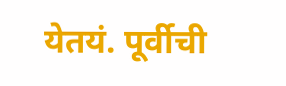येतयं. पूर्वीची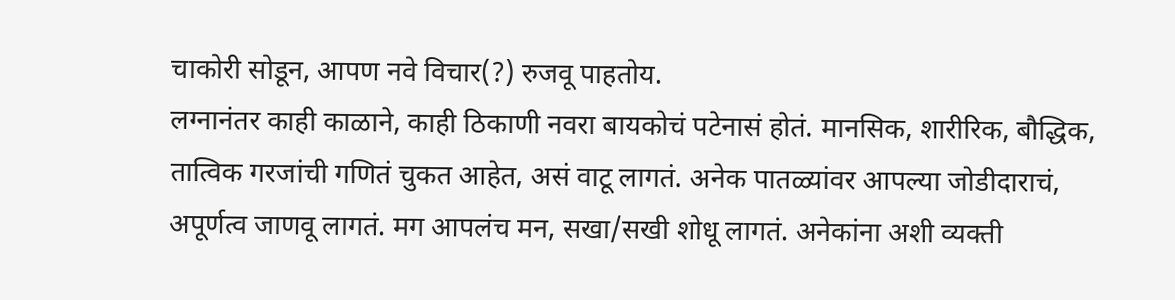चाकोरी सोडून, आपण नवे विचार(?) रुजवू पाहतोय.
लग्नानंतर काही काळाने, काही ठिकाणी नवरा बायकोचं पटेनासं होतं. मानसिक, शारीरिक, बौद्धिक, तात्विक गरजांची गणितं चुकत आहेत, असं वाटू लागतं. अनेक पातळ्यांवर आपल्या जोडीदाराचं, अपूर्णत्व जाणवू लागतं. मग आपलंच मन, सखा/सखी शोधू लागतं. अनेकांना अशी व्यक्ती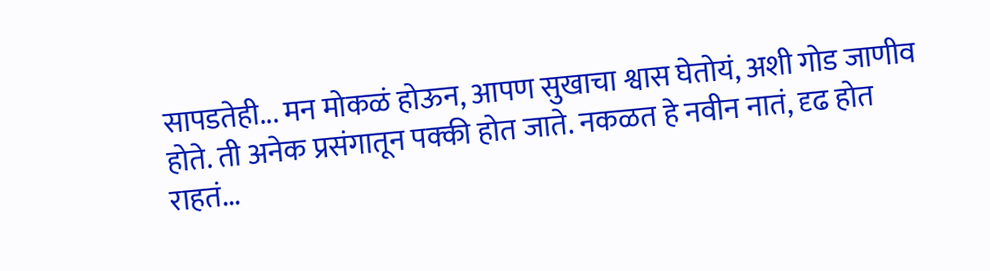सापडतेही... मन मोकळं होऊन, आपण सुखाचा श्वास घेतोयं, अशी गोड जाणीव होते. ती अनेक प्रसंगातून पक्की होत जाते. नकळत हे नवीन नातं, दृढ होत राहतं...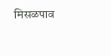मिसळपाव